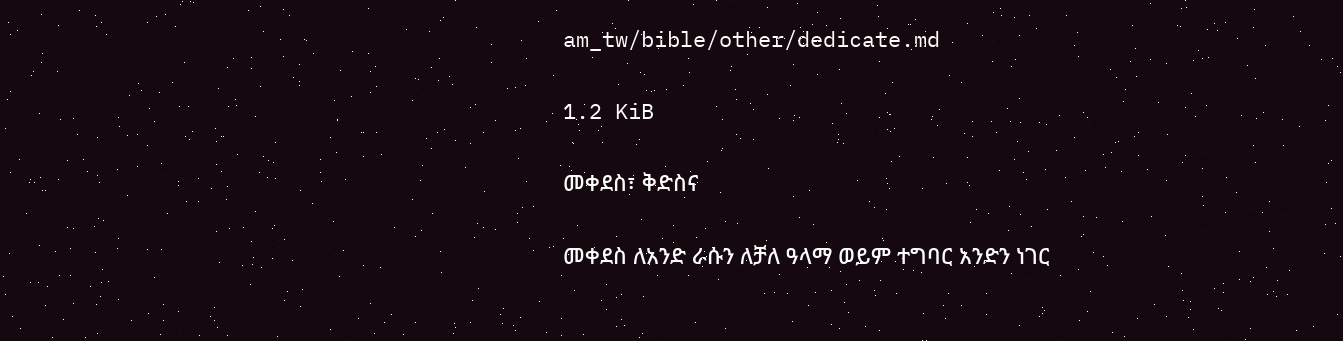am_tw/bible/other/dedicate.md

1.2 KiB

መቀደስ፣ ቅድስና

መቀደስ ለአንድ ራሱን ለቻለ ዓላማ ወይም ተግባር አንድን ነገር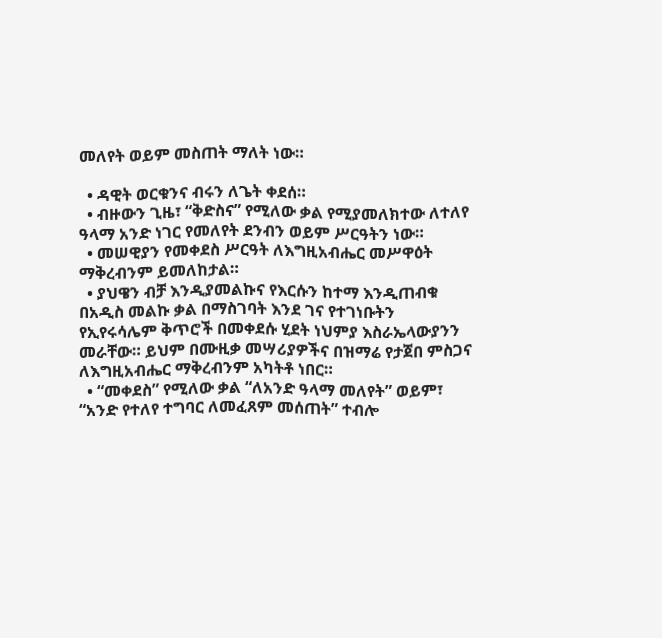መለየት ወይም መስጠት ማለት ነው።

  • ዳዊት ወርቁንና ብሩን ለጌት ቀደሰ።
  • ብዙውን ጊዜ፣ “ቅድስና” የሚለው ቃል የሚያመለክተው ለተለየ ዓላማ አንድ ነገር የመለየት ደንብን ወይም ሥርዓትን ነው።
  • መሠዊያን የመቀደስ ሥርዓት ለእግዚአብሔር መሥዋዕት ማቅረብንም ይመለከታል።
  • ያህዌን ብቻ እንዲያመልኩና የእርሱን ከተማ እንዲጠብቁ በአዲስ መልኩ ቃል በማስገባት እንደ ገና የተገነቡትን የኢየሩሳሌም ቅጥሮች በመቀደሱ ሂደት ነህምያ እስራኤላውያንን መራቸው። ይህም በሙዚቃ መሣሪያዎችና በዝማሬ የታጀበ ምስጋና ለእግዚአብሔር ማቅረብንም አካትቶ ነበር።
  • “መቀደስ” የሚለው ቃል “ለአንድ ዓላማ መለየት” ወይም፣ “አንድ የተለየ ተግባር ለመፈጸም መሰጠት” ተብሎ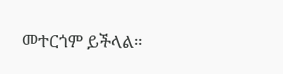መተርጎም ይችላል።